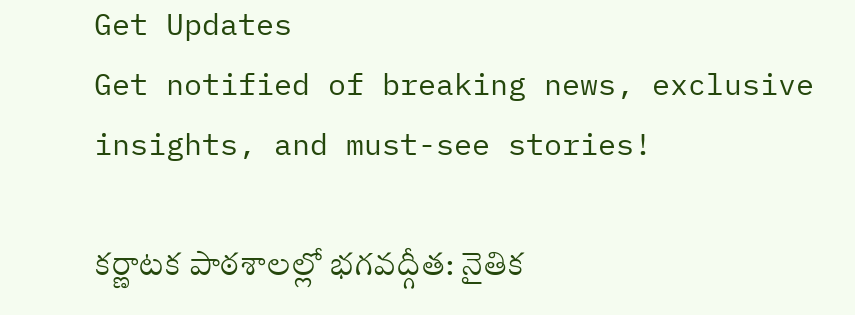Get Updates
Get notified of breaking news, exclusive insights, and must-see stories!

కర్ణాటక పాఠశాలల్లో భగవద్గీత: నైతిక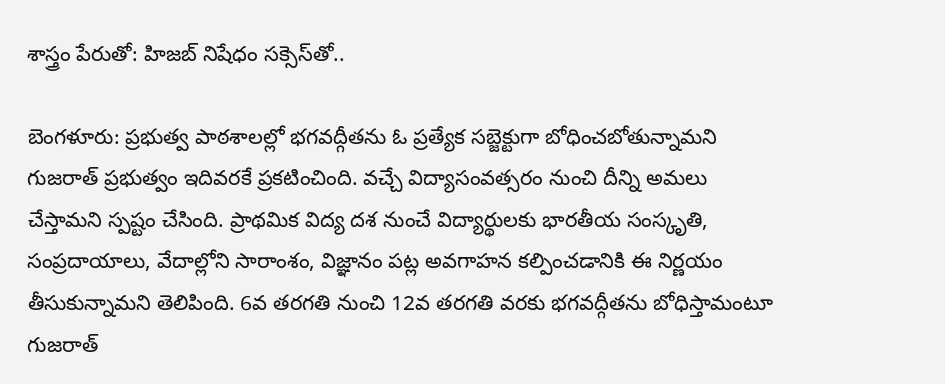శాస్త్రం పేరుతో: హిజబ్ నిషేధం సక్సెస్‌తో..

బెంగళూరు: ప్రభుత్వ పాఠశాలల్లో భగవద్గీతను ఓ ప్రత్యేక సబ్జెక్టుగా బోధించబోతున్నామని గుజరాత్ ప్రభుత్వం ఇదివరకే ప్రకటించింది. వచ్చే విద్యాసంవత్సరం నుంచి దీన్ని అమలు చేస్తామని స్పష్టం చేసింది. ప్రాథమిక విద్య దశ నుంచే విద్యార్థులకు భారతీయ సంస్కృతి, సంప్రదాయాలు, వేదాల్లోని సారాంశం, విజ్ఞానం పట్ల అవగాహన కల్పించడానికి ఈ నిర్ణయం తీసుకున్నామని తెలిపింది. 6వ తరగతి నుంచి 12వ తరగతి వరకు భగవద్గీతను బోధిస్తామంటూ గుజరాత్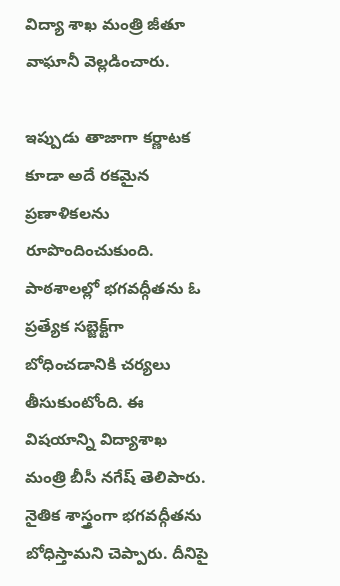విద్యా శాఖ మంత్రి జీతూ వాఘానీ వెల్లడించారు.

ఇప్పుడు తాజాగా కర్ణాటక కూడా అదే రకమైన ప్రణాళికలను రూపొందించుకుంది. పాఠశాలల్లో భగవద్గీతను ఓ ప్రత్యేక సబ్జెక్ట్‌గా బోధించడానికి చర్యలు తీసుకుంటోంది. ఈ విషయాన్ని విద్యాశాఖ మంత్రి బీసీ నగేష్ తెలిపారు. నైతిక శాస్త్రంగా భగవద్గీతను బోధిస్తామని చెప్పారు. దీనిపై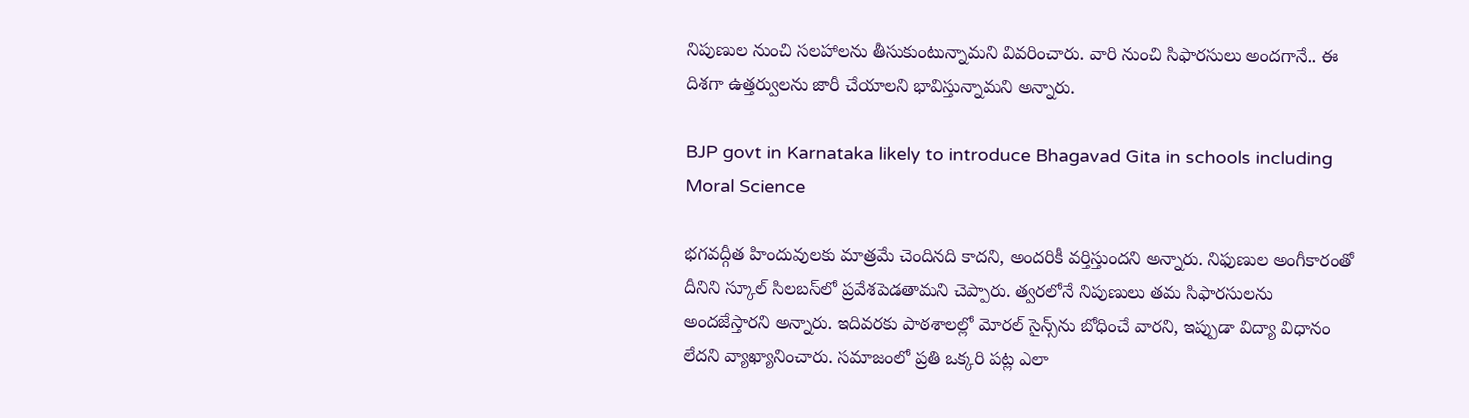నిపుణుల నుంచి సలహాలను తీసుకుంటున్నామని వివరించారు. వారి నుంచి సిఫారసులు అందగానే.. ఈ దిశగా ఉత్తర్వులను జారీ చేయాలని భావిస్తున్నామని అన్నారు.

BJP govt in Karnataka likely to introduce Bhagavad Gita in schools including Moral Science

భగవద్గీత హిందువులకు మాత్రమే చెందినది కాదని, అందరికీ వర్తిస్తుందని అన్నారు. నిఫుణుల అంగీకారంతో దీనిని స్కూల్‌ సిలబస్‌లో ప్రవేశపెడతామని చెప్పారు. త్వరలోనే నిపుణులు తమ సిఫారసులను అందజేస్తారని అన్నారు. ఇదివరకు పాఠశాలల్లో మోరల్ సైన్స్‌ను బోధించే వారని, ఇప్పుడా విద్యా విధానం లేదని వ్యాఖ్యానించారు. సమాజంలో ప్రతి ఒక్కరి పట్ల ఎలా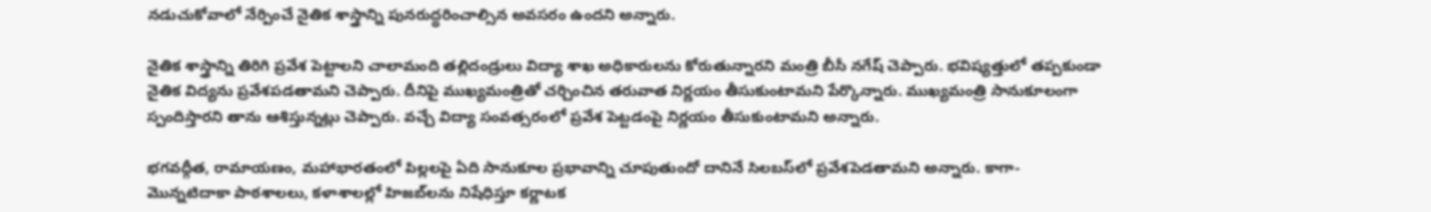నడుచుకోవాలో నేర్పించే నైతిక శాస్త్రాన్ని పునరుద్ధరించాల్సిన అవసరం ఉందని అన్నారు.

నైతిక శాస్త్రాన్ని తిరిగి ప్రవేశ పెట్టాలని చాలామంది తల్లిదండ్రులు విద్యా శాఖ అధికారులను కోరుతున్నారని మంత్రి బీసీ నగేష్ చెప్పారు. భవిష్యత్తులో తప్పకుండా నైతిక విద్యను ప్రవేశపడతామని చెప్పారు. దీనిపై ముఖ్యమంత్రితో చర్చించిన తరువాత నిర్ణయం తీసుకుంటామని పేర్కొన్నారు. ముఖ్యమంత్రి సానుకూలంగా స్పందిస్తారని తాను ఆశిస్తున్నట్లు చెప్పారు. వచ్చే విద్యా సంవత్సరంలో ప్రవేశ పెట్టడంపై నిర్ణయం తీసుకుంటామని అన్నారు.

భగవద్గీత, రామాయణం, మహాభారతంలో పిల్లలపై ఏది సానుకూల ప్రభావాన్ని చూపుతుందో దానినే సిలబస్‌లో ప్రవేశపెడతామని అన్నారు. కాగా- మొన్నటిదాకా పాఠశాలలు, కళాశాలల్లో హిజబ్‌లను నిషేధిస్తూ కర్ణాటక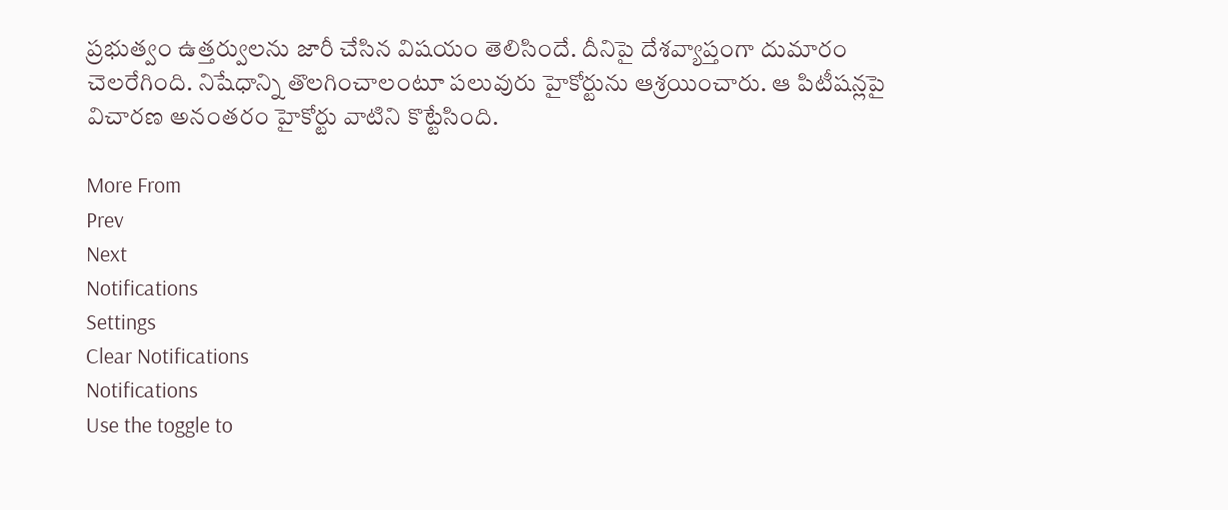ప్రభుత్వం ఉత్తర్వులను జారీ చేసిన విషయం తెలిసిందే. దీనిపై దేశవ్యాప్తంగా దుమారం చెలరేగింది. నిషేధాన్ని తొలగించాలంటూ పలువురు హైకోర్టును ఆశ్రయించారు. ఆ పిటీషన్లపై విచారణ అనంతరం హైకోర్టు వాటిని కొట్టేసింది.

More From
Prev
Next
Notifications
Settings
Clear Notifications
Notifications
Use the toggle to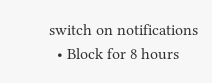switch on notifications
  • Block for 8 hours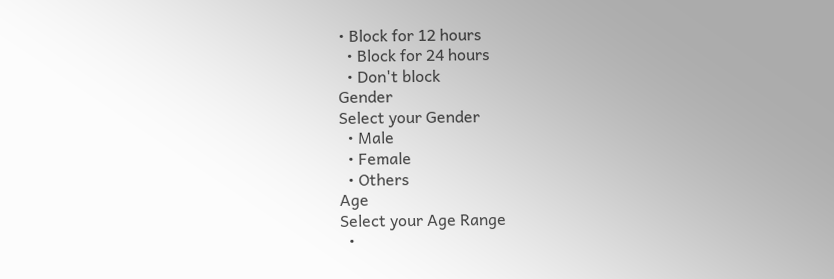• Block for 12 hours
  • Block for 24 hours
  • Don't block
Gender
Select your Gender
  • Male
  • Female
  • Others
Age
Select your Age Range
  •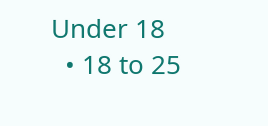Under 18
  • 18 to 25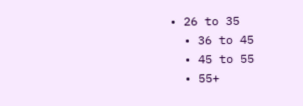• 26 to 35
  • 36 to 45
  • 45 to 55
  • 55+